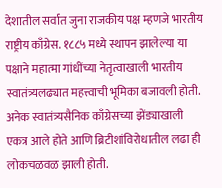देशातील सर्वात जुना राजकीय पक्ष म्हणजे भारतीय राष्ट्रीय काँग्रेस. १८८५ मध्ये स्थापन झालेल्या या पक्षाने महात्मा गांधींच्या नेतृत्वाखाली भारतीय स्वातंत्र्यलढ्यात महत्त्वाची भूमिका बजावली होती. अनेक स्वातंत्र्यसैनिक काँग्रेसच्या झेंड्याखाली एकत्र आले होते आणि ब्रिटीशांविरोधातील लढा ही लोकचळवळ झाली होती.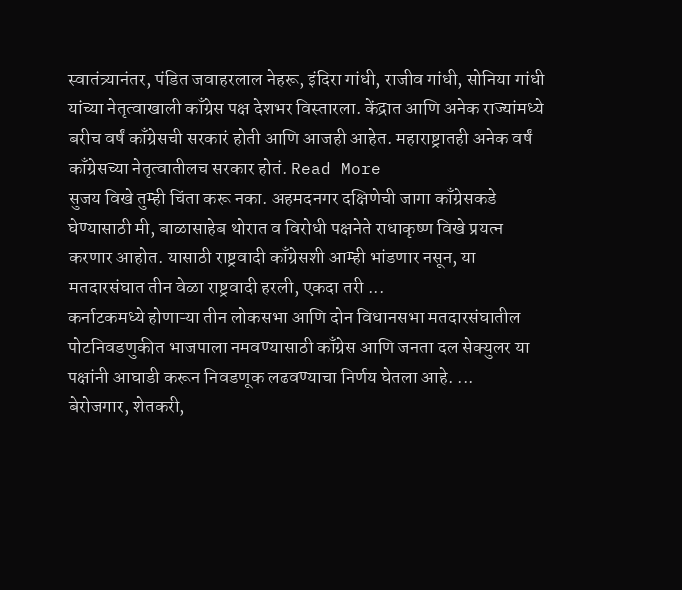स्वातंत्र्यानंतर, पंडित जवाहरलाल नेहरू, इंदिरा गांधी, राजीव गांधी, सोनिया गांधी यांच्या नेतृत्वाखाली काँग्रेस पक्ष देशभर विस्तारला. केंद्रात आणि अनेक राज्यांमध्ये बरीच वर्षं काँग्रेसची सरकारं होती आणि आजही आहेत. महाराष्ट्रातही अनेक वर्षं काँग्रेसच्या नेतृत्वातीलच सरकार होतं. Read More
सुजय विखे तुम्ही चिंता करू नका. अहमदनगर दक्षिणेची जागा काँग्रेसकडे घेण्यासाठी मी, बाळासाहेब थोरात व विरोधी पक्षनेते राधाकृष्ण विखे प्रयत्न करणार आहोत. यासाठी राष्ट्रवादी काँग्रेसशी आम्ही भांडणार नसून, या मतदारसंघात तीन वेळा राष्ट्रवादी हरली, एकदा तरी ...
कर्नाटकमध्ये होणाऱ्या तीन लोकसभा आणि दोन विधानसभा मतदारसंघातील पोटनिवडणुकीत भाजपाला नमवण्यासाठी काँग्रेस आणि जनता दल सेक्युलर या पक्षांनी आघाडी करून निवडणूक लढवण्याचा निर्णय घेतला आहे. ...
बेरोजगार, शेतकरी,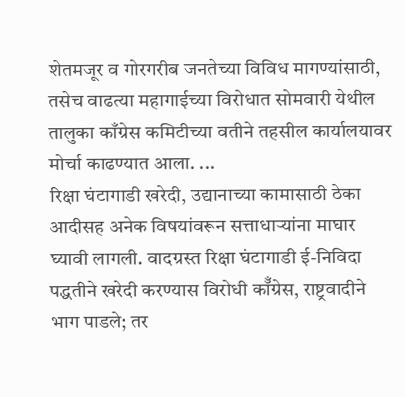शेतमजूर व गोरगरीब जनतेच्या विविध मागण्यांसाठी, तसेच वाढत्या महागाईच्या विरोधात सोमवारी येथील तालुका काँग्रेस कमिटीच्या वतीने तहसील कार्यालयावर मोर्चा काढण्यात आला. ...
रिक्षा घंटागाडी खरेदी, उद्यानाच्या कामासाठी ठेका आदीसह अनेक विषयांवरून सत्ताधाऱ्यांना माघार घ्यावी लागली. वादग्रस्त रिक्षा घंटागाडी ई-निविदा पद्धतीने खरेदी करण्यास विरोधी कॉँग्रेस, राष्ट्रवादीने भाग पाडले; तर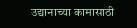उद्यानाच्या कामासाठी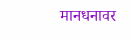मानधनावर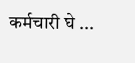कर्मचारी घे ...